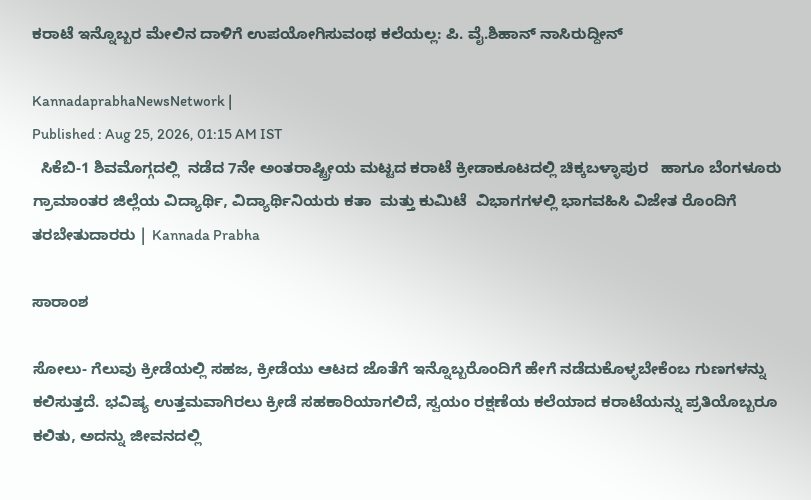ಕರಾಟೆ ಇನ್ನೊಬ್ಬರ ಮೇಲಿನ ದಾಳಿಗೆ ಉಪಯೋಗಿಸುವಂಥ ಕಲೆಯಲ್ಲ: ಪಿ. ವೈ.ಶಿಹಾನ್ ನಾಸಿರುದ್ದೀನ್

KannadaprabhaNewsNetwork |
Published : Aug 25, 2026, 01:15 AM IST
  ಸಿಕೆಬಿ-1 ಶಿವಮೊಗ್ಗದಲ್ಲಿ  ನಡೆದ 7ನೇ ಅಂತರಾಷ್ಟ್ರೀಯ ಮಟ್ಟದ ಕರಾಟೆ ಕ್ರೀಡಾಕೂಟದಲ್ಲಿ ಚಿಕ್ಕಬಳ್ಳಾಪುರ   ಹಾಗೂ ಬೆಂಗಳೂರು ಗ್ರಾಮಾಂತರ ಜಿಲ್ಲೆಯ ವಿದ್ಯಾರ್ಥಿ, ವಿದ್ಯಾರ್ಥಿನಿಯರು ಕತಾ  ಮತ್ತು ಕುಮಿಟೆ  ವಿಭಾಗಗಳಲ್ಲಿ ಭಾಗವಹಿಸಿ ವಿಜೇತ ರೊಂದಿಗೆ ತರಬೇತುದಾರರು | Kannada Prabha

ಸಾರಾಂಶ

ಸೋಲು- ಗೆಲುವು ಕ್ರೀಡೆಯಲ್ಲಿ ಸಹಜ, ಕ್ರೀಡೆಯು ಆಟದ ಜೊತೆಗೆ ಇನ್ನೊಬ್ಬರೊಂದಿಗೆ ಹೇಗೆ ನಡೆದುಕೊಳ್ಳಬೇಕೆಂಬ ಗುಣಗಳನ್ನು ಕಲಿಸುತ್ತದೆ. ಭವಿಷ್ಯ ಉತ್ತಮವಾಗಿರಲು ಕ್ರೀಡೆ ಸಹಕಾರಿಯಾಗಲಿದೆ, ಸ್ವಯಂ ರಕ್ಷಣೆಯ ಕಲೆಯಾದ ಕರಾಟೆಯನ್ನು ಪ್ರತಿಯೊಬ್ಬರೂ ಕಲಿತು, ಅದನ್ನು ಜೀವನದಲ್ಲಿ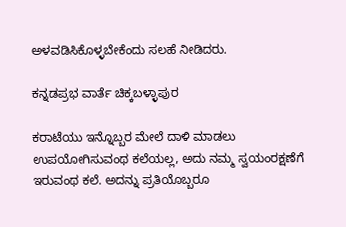ಅಳವಡಿಸಿಕೊಳ್ಳಬೇಕೆಂದು ಸಲಹೆ ನೀಡಿದರು.

ಕನ್ನಡಪ್ರಭ ವಾರ್ತೆ ಚಿಕ್ಕಬಳ್ಳಾಪುರ

ಕರಾಟೆಯು ಇನ್ನೊಬ್ಬರ ಮೇಲೆ ದಾಳಿ ಮಾಡಲು ಉಪಯೋಗಿಸುವಂಥ ಕಲೆಯಲ್ಲ, ಅದು ನಮ್ಮ ಸ್ವಯಂರಕ್ಷಣೆಗೆ ಇರುವಂಥ ಕಲೆ. ಅದನ್ನು ಪ್ರತಿಯೊಬ್ಬರೂ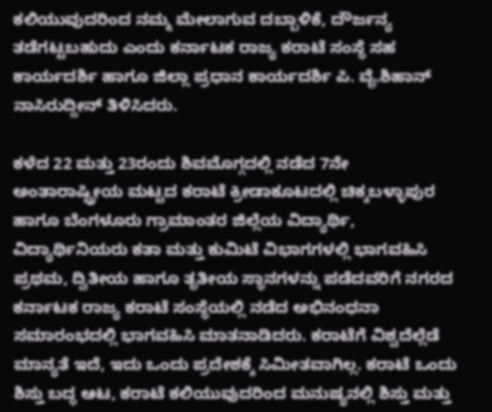ಕಲಿಯುವುದರಿಂದ ನಮ್ಮ ಮೇಲಾಗುವ ದಬ್ಬಾಳಿಕೆ, ದೌರ್ಜನ್ಯ ತಡೆಗಟ್ಟಬಹುದು ಎಂದು ಕರ್ನಾಟಕ ರಾಜ್ಯ ಕರಾಟೆ ಸಂಸ್ಥೆ ಸಹ ಕಾರ್ಯದರ್ಶಿ ಹಾಗೂ ಜಿಲ್ಲಾ ಪ್ರಧಾನ ಕಾರ್ಯದರ್ಶಿ ಪಿ. ವೈ.ಶಿಹಾನ್ ನಾಸಿರುದ್ದೀನ್ ತಿಳಿಸಿದರು.

ಕಳೆದ 22 ಮತ್ತು 23ರಂದು ಶಿವಮೊಗ್ಗದಲ್ಲಿ ನಡೆದ 7ನೇ ಅಂತಾರಾಷ್ಟ್ರೀಯ ಮಟ್ಟದ ಕರಾಟೆ ಕ್ರೀಡಾಕೂಟದಲ್ಲಿ ಚಿಕ್ಕಬಳ್ಳಾಪುರ ಹಾಗೂ ಬೆಂಗಳೂರು ಗ್ರಾಮಾಂತರ ಜಿಲ್ಲೆಯ ವಿದ್ಯಾರ್ಥಿ, ವಿದ್ಯಾರ್ಥಿನಿಯರು ಕತಾ ಮತ್ತು ಕುಮಿಟೆ ವಿಭಾಗಗಳಲ್ಲಿ ಭಾಗವಹಿಸಿ ಪ್ರಥಮ, ದ್ವಿತೀಯ ಹಾಗೂ ತೃತೀಯ ಸ್ಥಾನಗಳನ್ನು ಪಡೆದವರಿಗೆ ನಗರದ ಕರ್ನಾಟಕ ರಾಜ್ಯ ಕರಾಟೆ ಸಂಸ್ಥೆಯಲ್ಲಿ ನಡೆದ ಅಭಿನಂಧನಾ ಸಮಾರಂಭದಲ್ಲಿ ಭಾಗವಹಿಸಿ ಮಾತನಾಡಿದರು. ಕರಾಟೆಗೆ ವಿಶ್ವದೆಲ್ಲೆಡೆ ಮಾನ್ಯತೆ ಇದೆ, ಇದು ಒಂದು ಪ್ರದೇಶಕ್ಕೆ ಸಿಮೀತವಾಗಿಲ್ಲ. ಕರಾಟೆ ಒಂದು ಶಿಸ್ತು ಬದ್ಧ ಆಟ, ಕರಾಟೆ ಕಲಿಯುವುದರಿಂದ ಮನುಷ್ಯನಲ್ಲಿ ಶಿಸ್ತು ಮತ್ತು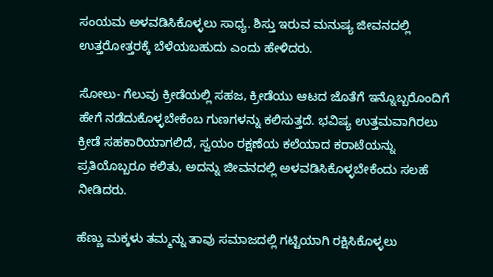ಸಂಯಮ ಅಳವಡಿಸಿಕೊಳ್ಳಲು ಸಾಧ್ಯ. ಶಿಸ್ತು ಇರುವ ಮನುಷ್ಯ ಜೀವನದಲ್ಲಿ ಉತ್ತರೋತ್ತರಕ್ಕೆ ಬೆಳೆಯಬಹುದು ಎಂದು ಹೇಳಿದರು.

ಸೋಲು- ಗೆಲುವು ಕ್ರೀಡೆಯಲ್ಲಿ ಸಹಜ, ಕ್ರೀಡೆಯು ಆಟದ ಜೊತೆಗೆ ಇನ್ನೊಬ್ಬರೊಂದಿಗೆ ಹೇಗೆ ನಡೆದುಕೊಳ್ಳಬೇಕೆಂಬ ಗುಣಗಳನ್ನು ಕಲಿಸುತ್ತದೆ. ಭವಿಷ್ಯ ಉತ್ತಮವಾಗಿರಲು ಕ್ರೀಡೆ ಸಹಕಾರಿಯಾಗಲಿದೆ, ಸ್ವಯಂ ರಕ್ಷಣೆಯ ಕಲೆಯಾದ ಕರಾಟೆಯನ್ನು ಪ್ರತಿಯೊಬ್ಬರೂ ಕಲಿತು, ಅದನ್ನು ಜೀವನದಲ್ಲಿ ಅಳವಡಿಸಿಕೊಳ್ಳಬೇಕೆಂದು ಸಲಹೆ ನೀಡಿದರು.

ಹೆಣ್ಣು ಮಕ್ಕಳು ತಮ್ಮನ್ನು ತಾವು ಸಮಾಜದಲ್ಲಿ ಗಟ್ಟಿಯಾಗಿ ರಕ್ಷಿಸಿಕೊಳ್ಳಲು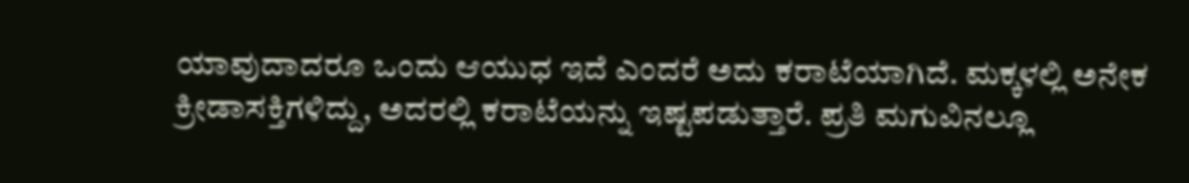ಯಾವುದಾದರೂ ಒಂದು ಆಯುಧ ಇದೆ ಎಂದರೆ ಅದು ಕರಾಟೆಯಾಗಿದೆ. ಮಕ್ಕಳಲ್ಲಿ ಅನೇಕ ಕ್ರೀಡಾಸಕ್ತಿಗಳಿದ್ದು, ಅದರಲ್ಲಿ ಕರಾಟೆಯನ್ನು ಇಷ್ಟಪಡುತ್ತಾರೆ. ಪ್ರತಿ ಮಗುವಿನಲ್ಲೂ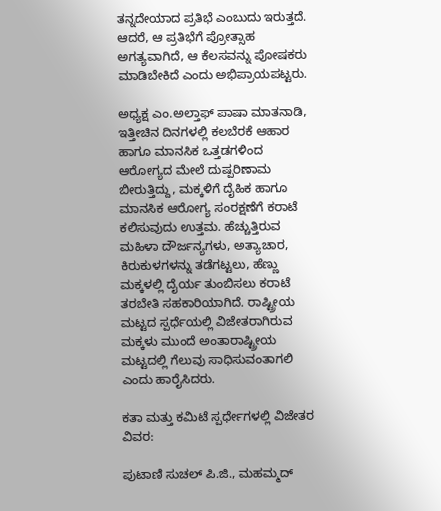ತನ್ನದೇಯಾದ ಪ್ರತಿಭೆ ಎಂಬುದು ಇರುತ್ತದೆ. ಆದರೆ, ಆ ಪ್ರತಿಭೆಗೆ ಪ್ರೋತ್ಸಾಹ ಅಗತ್ಯವಾಗಿದೆ, ಆ ಕೆಲಸವನ್ನು ಪೋಷಕರು ಮಾಡಿಬೇಕಿದೆ ಎಂದು ಅಭಿಪ್ರಾಯಪಟ್ಟರು.

ಅಧ್ಯಕ್ಷ ಎಂ.ಅಲ್ತಾಫ್ ಪಾಷಾ ಮಾತನಾಡಿ, ಇತ್ತೀಚಿನ ದಿನಗಳಲ್ಲಿ ಕಲಬೆರಕೆ ಆಹಾರ ಹಾಗೂ ಮಾನಸಿಕ ಒತ್ತಡಗಳಿಂದ ಆರೋಗ್ಯದ ಮೇಲೆ ದುಷ್ಪರಿಣಾಮ ಬೀರುತ್ತಿದ್ದು, ಮಕ್ಕಳಿಗೆ ದೈಹಿಕ ಹಾಗೂ ಮಾನಸಿಕ ಆರೋಗ್ಯ ಸಂರಕ್ಷಣೆಗೆ ಕರಾಟೆ ಕಲಿಸುವುದು ಉತ್ತಮ. ಹೆಚ್ಚುತ್ತಿರುವ ಮಹಿಳಾ ದೌರ್ಜನ್ಯಗಳು, ಅತ್ಯಾಚಾರ, ಕಿರುಕುಳಗಳನ್ನು ತಡೆಗಟ್ಟಲು, ಹೆಣ್ಣು ಮಕ್ಕಳಲ್ಲಿ ದೈರ್ಯ ತುಂಬಿಸಲು ಕರಾಟೆ ತರಬೇತಿ ಸಹಕಾರಿಯಾಗಿದೆ. ರಾಷ್ಟ್ರೀಯ ಮಟ್ಟದ ಸ್ಪರ್ಧೆಯಲ್ಲಿ ವಿಜೇತರಾಗಿರುವ ಮಕ್ಕಳು ಮುಂದೆ ಅಂತಾರಾಷ್ಟ್ರೀಯ ಮಟ್ಟದಲ್ಲಿ ಗೆಲುವು ಸಾಧಿಸುವಂತಾಗಲಿ ಎಂದು ಹಾರೈಸಿದರು.

ಕತಾ ಮತ್ತು ಕಮಿಟೆ ಸ್ಪರ್ಧೇಗಳಲ್ಲಿ ವಿಜೇತರ ವಿವರ:

ಪುಟಾಣಿ ಸುಚಲ್ ಪಿ.ಜಿ., ಮಹಮ್ಮದ್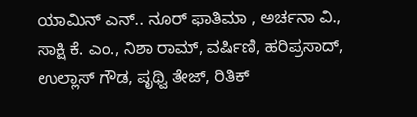ಯಾಮಿನ್ ಎನ್.. ನೂರ್ ಫಾತಿಮಾ , ಅರ್ಚನಾ ವಿ., ಸಾಕ್ಷಿ ಕೆ. ಎಂ., ನಿಶಾ ರಾಮ್, ವರ್ಷಿಣಿ, ಹರಿಪ್ರಸಾದ್, ಉಲ್ಲಾಸ್ ಗೌಡ, ಪೃಥ್ವಿ ತೇಜ್, ರಿತಿಕ್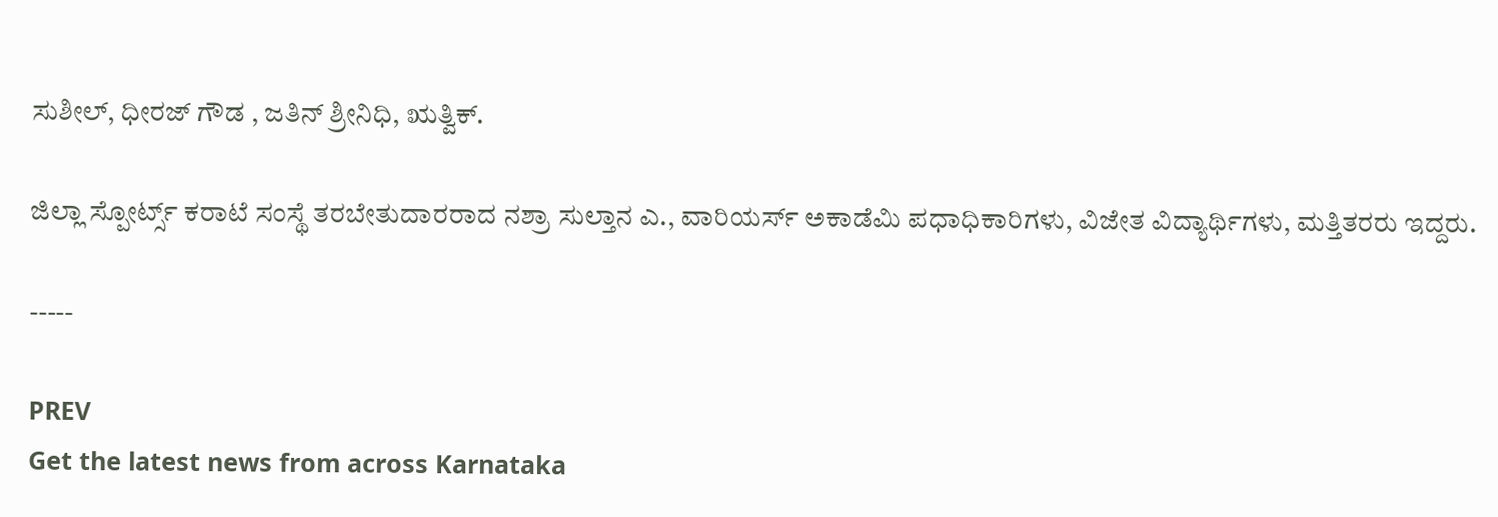ಸುಶೀಲ್, ಧೀರಜ್ ಗೌಡ , ಜತಿನ್ ಶ್ರೀನಿಧಿ, ಋತ್ವಿಕ್.

ಜಿಲ್ಲಾ ಸ್ಪೋರ್ಟ್ಸ್ ಕರಾಟೆ ಸಂಸ್ಥೆ ತರಬೇತುದಾರರಾದ ನಶ್ರಾ ಸುಲ್ತಾನ ಎ., ವಾರಿಯರ್ಸ್ ಅಕಾಡೆಮಿ ಪಧಾಧಿಕಾರಿಗಳು, ವಿಜೇತ ವಿದ್ಯಾರ್ಥಿಗಳು, ಮತ್ತಿತರರು ಇದ್ದರು.

-----

PREV
Get the latest news from across Karnataka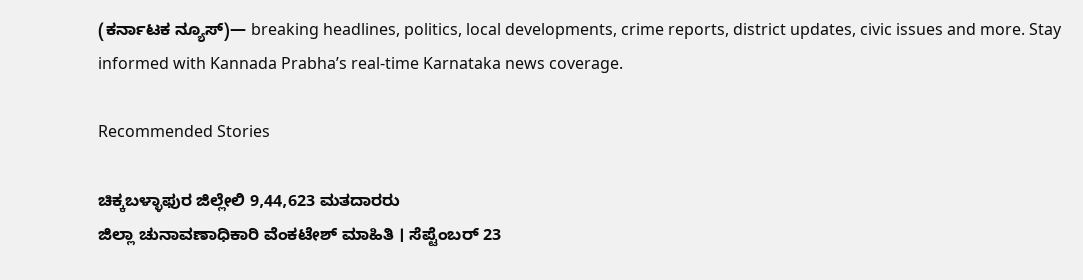(ಕರ್ನಾಟಕ ನ್ಯೂಸ್)— breaking headlines, politics, local developments, crime reports, district updates, civic issues and more. Stay informed with Kannada Prabha’s real‑time Karnataka news coverage.

Recommended Stories

ಚಿಕ್ಕಬಳ್ಳಾಫುರ ಜಿಲ್ಲೇಲಿ 9,44,623 ಮತದಾರರು
ಜಿಲ್ಲಾ ಚುನಾವಣಾಧಿಕಾರಿ ವೆಂಕಟೇಶ್ ಮಾಹಿತಿ । ಸೆಪ್ಟೆಂಬರ್ 23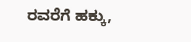ರವರೆಗೆ ಹಕ್ಕು,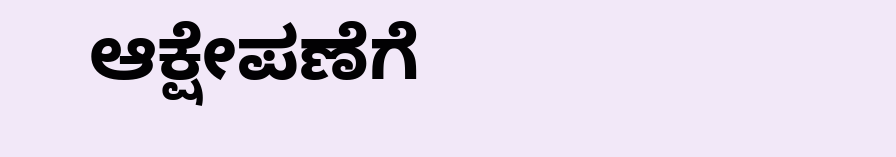ಆಕ್ಷೇಪಣೆಗೆ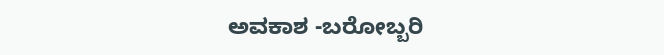ಅವಕಾಶ -ಬರೋಬ್ಬರಿ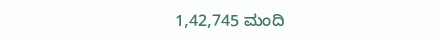1,42,745 ಮಂದಿ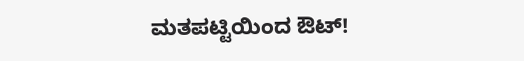ಮತಪಟ್ಟಿಯಿಂದ ಔಟ್!